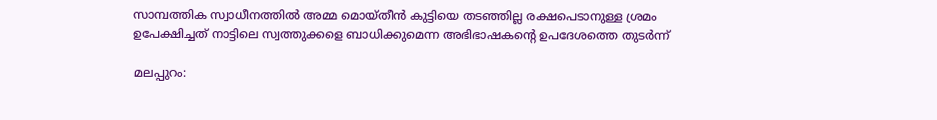സാമ്പത്തിക സ്വാധീനത്തിൽ അമ്മ മൊയ്തീൻ കുട്ടിയെ തടഞ്ഞില്ല രക്ഷപെടാനുള്ള ശ്രമം ഉപേക്ഷിച്ചത് നാട്ടിലെ സ്വത്തുക്കളെ ബാധിക്കുമെന്ന അഭിഭാഷകന്റെ ഉപദേശത്തെ തുടർന്ന്

മലപ്പുറം: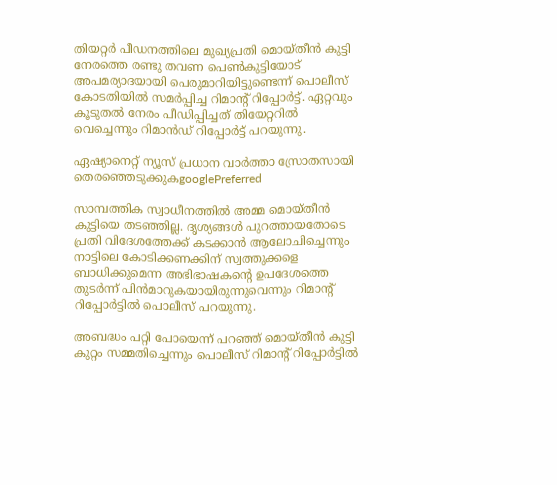തിയറ്റര്‍ പീഡനത്തിലെ മുഖ്യപ്രതി മൊയ്തീൻ കുട്ടി നേരത്തെ രണ്ടു തവണ പെൺകുട്ടിയോട് അപമര്യാദയായി പെരുമാറിയിട്ടുണ്ടെന്ന് പൊലീസ് കോടതിയിൽ സമർപ്പിച്ച റിമാന്റ് റിപ്പോർട്ട്. ഏറ്റവും കൂടുതൽ നേരം പീഡിപ്പിച്ചത് തിയേറ്ററിൽ വെച്ചെന്നും റിമാൻഡ് റിപ്പോർട്ട് പറയുന്നു.

ഏഷ്യാനെറ്റ് ന്യൂസ് പ്രധാന വാർത്താ സ്രോതസായി തെരഞ്ഞെടുക്കുകgooglePreferred

സാമ്പത്തിക സ്വാധീനത്തിൽ അമ്മ മൊയ്തീൻ കുട്ടിയെ തടഞ്ഞില്ല. ദൃശ്യങ്ങൾ പുറത്തായതോടെ പ്രതി വിദേശത്തേക്ക് കടക്കാൻ ആലോചിച്ചെന്നും നാട്ടിലെ കോടിക്കണക്കിന് സ്വത്തുക്കളെ ബാധിക്കുമെന്ന അഭിഭാഷകന്റെ ഉപദേശത്തെ തുടർന്ന് പിൻമാറുകയായിരുന്നുവെന്നും റിമാന്റ് റിപ്പോർട്ടിൽ പൊലീസ് പറയുന്നു.

അബദ്ധം പറ്റി പോയെന്ന് പറഞ്ഞ് മൊയ്തീൻ കുട്ടി കുറ്റം സമ്മതിച്ചെന്നും പൊലീസ് റിമാന്റ് റിപ്പോർട്ടിൽ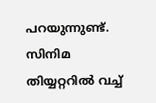പറയുന്നുണ്ട്. സിനിമ തിയ്യറ്ററിൽ വച്ച്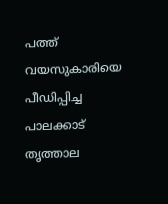പത്ത് വയസുകാരിയെ പീഡിപ്പിച്ച പാലക്കാട് തൃത്താല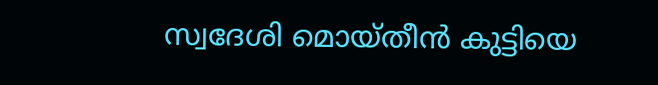സ്വദേശി മൊയ്തീൻ കുട്ടിയെ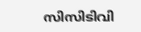സിസിടിവി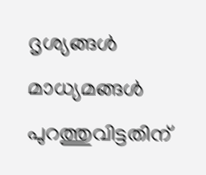ദൃശ്യങ്ങൾ മാധ്യമങ്ങൾ പുറത്തുവിട്ടതിന്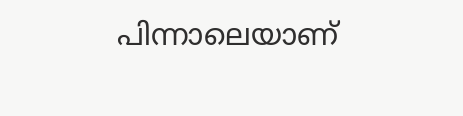പിന്നാലെയാണ്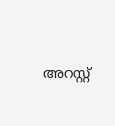അറസ്റ്റ്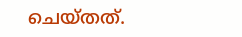ചെയ്തത്.